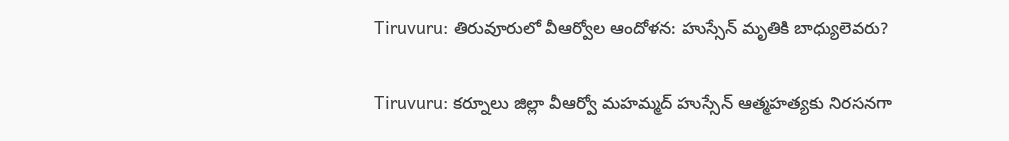Tiruvuru: తిరువూరులో వీఆర్వోల ఆందోళన: హుస్సేన్ మృతికి బాధ్యులెవరు?

Tiruvuru: కర్నూలు జిల్లా వీఆర్వో మహమ్మద్ హుస్సేన్ ఆత్మహత్యకు నిరసనగా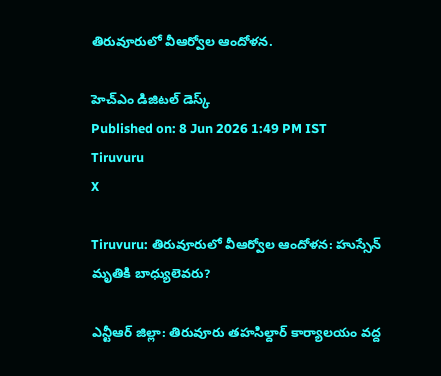తిరువూరులో వీఆర్వోల ఆందోళన.

హెచ్ఎం డిజిటల్ డెస్క్
Published on: 8 Jun 2026 1:49 PM IST
Tiruvuru
X

Tiruvuru: తిరువూరులో వీఆర్వోల ఆందోళన: హుస్సేన్ మృతికి బాధ్యులెవరు?

ఎన్టీఆర్ జిల్లా: తిరువూరు తహసిల్దార్ కార్యాలయం వద్ద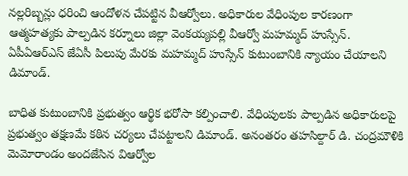నల్లరిబ్బన్లు ధరించి ఆందోళన చేపట్టిన వీఆర్వోలు. అధికారుల వేధింపుల కారణంగా ఆత్మహత్యకు పాల్పడిన కర్నూలు జిల్లా వెంకయ్యపల్లి వీఆర్వో మహమ్మద్ హుస్సేన్. ఏపీఏఆర్ఎస్ జేఏసీ పిలుపు మేరకు మహమ్మద్ హుస్సేన్ కుటుంబానికి న్యాయం చేయాలని డిమాండ్.

బాధిత కుటుంబానికి ప్రభుత్వం ఆర్థిక భరోసా కల్పించాలి. వేధింపులకు పాల్పడిన అధికారులపై ప్రభుత్వం తక్షణమే కఠిన చర్యలు చేపట్టాలని డిమాండ్. అనంతరం తహసిల్దార్ డి. చంద్రమౌళికి మెమోరాండం అందజేసిన విఆర్వోల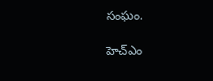సంఘం.

హెచ్ఎం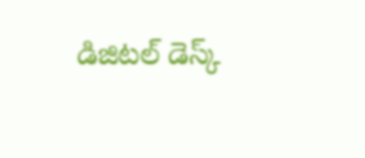డిజిటల్ డెస్క్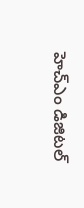హెచ్ఎం డిజిటల్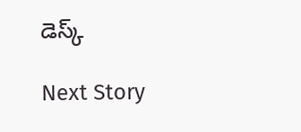డెస్క్

Next Story